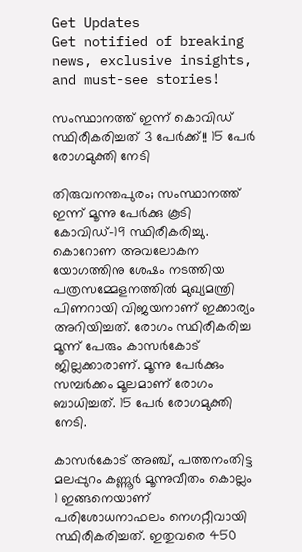Get Updates
Get notified of breaking news, exclusive insights, and must-see stories!

സംസ്ഥാനത്ത് ഇന്ന് കൊവിഡ് സ്ഥിരീകരിച്ചത് 3 പേർക്ക്!! 15 പേർ രോഗമുക്തി നേടി

തിരുവനന്തപുരം; സംസ്ഥാനത്ത് ഇന്ന് മൂന്നു പേര്‍ക്കു കൂടി കോവിഡ്-19 സ്ഥിരീകരിച്ചു. കൊറോണ അവലോകന യോഗത്തിനു ശേഷം നടത്തിയ പത്രസമ്മേളനത്തിൽ മുഖ്യമന്ത്രി പിണറായി വിജയനാണ് ഇക്കാര്യം അറിയിച്ചത്. രോഗം സ്ഥിരീകരിച്ച മൂന്ന് പേരും കാസര്‍കോട് ജില്ലക്കാരാണ്. മൂന്നു പേര്‍ക്കും സമ്പര്‍ക്കം മൂലമാണ് രോഗം ബാധിച്ചത്. 15 പേര്‍ രോഗമുക്തി നേടി.

കാസർകോട് അഞ്ച്, പത്തനംതിട്ട മലപ്പുറം കണ്ണൂർ മൂന്നുവീതം കൊല്ലം 1 ഇങ്ങനെയാണ് പരിശോധനാഫലം നെഗറ്റീവായി സ്ഥിരീകരിച്ചത്. ഇതുവരെ 450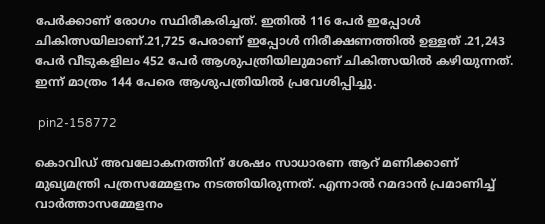പേർക്കാണ് രോഗം സ്ഥിരീകരിച്ചത്. ഇതിൽ 116 പേർ ഇപ്പോൾ ചികിത്സയിലാണ്.21,725 പേരാണ് ഇപ്പോൾ നിരീക്ഷണത്തിൽ ഉള്ളത് .21,243 പേർ വീടുകളിലം 452 പേർ ആശുപത്രിയിലുമാണ് ചികിത്സയിൽ കഴിയുന്നത്. ഇന്ന് മാത്രം 144 പേരെ ആശുപത്രിയിൽ പ്രവേശിപ്പിച്ചു.

 pin2-158772

കൊവിഡ് അവലോകനത്തിന് ശേഷം സാധാരണ ആറ് മണിക്കാണ് മുഖ്യമന്ത്രി പത്രസമ്മേളനം നടത്തിയിരുന്നത്. എന്നാൽ റമദാൻ പ്രമാണിച്ച് വാർത്താസമ്മേളനം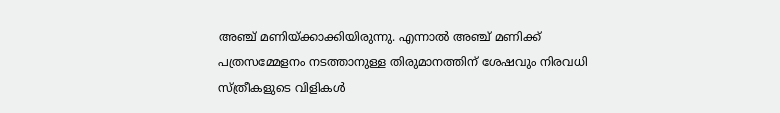അഞ്ച് മണിയ്ക്കാക്കിയിരുന്നു. എന്നാൽ അഞ്ച് മണിക്ക് പത്രസമ്മേളനം നടത്താനുള്ള തിരുമാനത്തിന് ശേഷവും നിരവധി സ്ത്രീകളുടെ വിളികൾ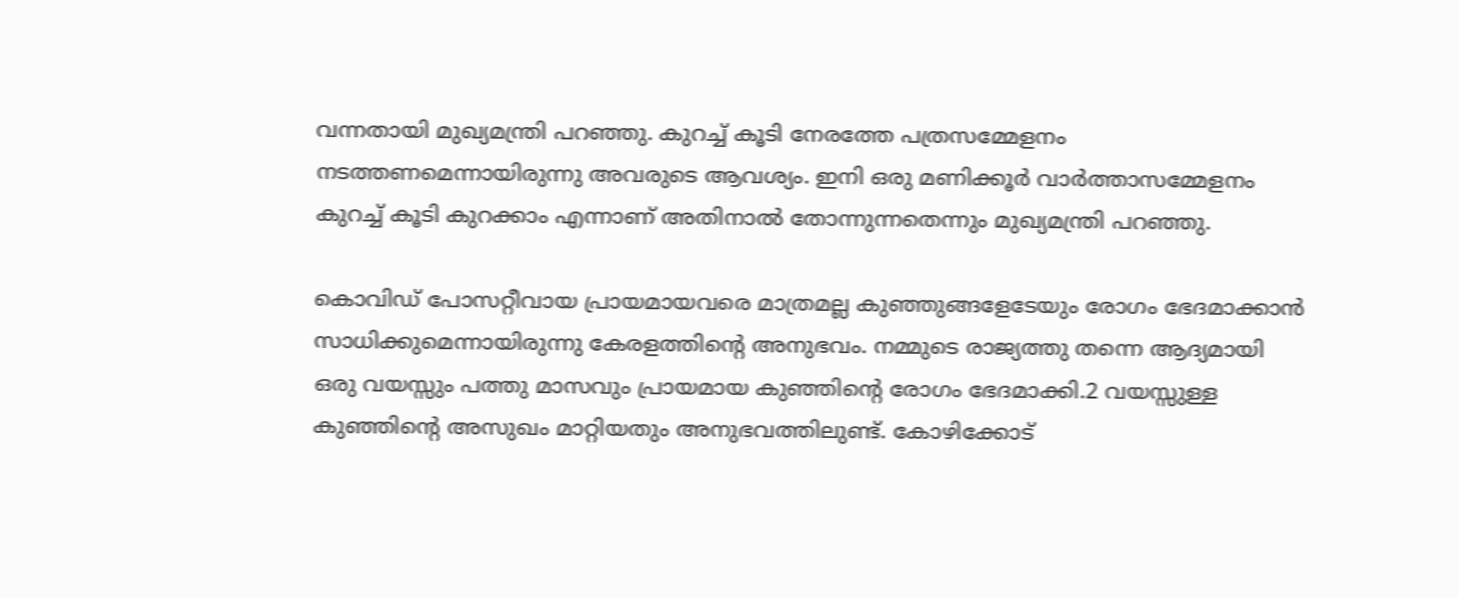വന്നതായി മുഖ്യമന്ത്രി പറഞ്ഞു. കുറച്ച് കൂടി നേരത്തേ പത്രസമ്മേളനം നടത്തണമെന്നായിരുന്നു അവരുടെ ആവശ്യം. ഇനി ഒരു മണിക്കൂർ വാർത്താസമ്മേളനം കുറച്ച് കൂടി കുറക്കാം എന്നാണ് അതിനാൽ തോന്നുന്നതെന്നും മുഖ്യമന്ത്രി പറഞ്ഞു.

കൊവിഡ് പോസറ്റീവായ പ്രായമായവരെ മാത്രമല്ല കുഞ്ഞുങ്ങളേടേയും രോഗം ഭേദമാക്കാൻ സാധിക്കുമെന്നായിരുന്നു കേരളത്തിന്റെ അനുഭവം. നമ്മുടെ രാജ്യത്തു തന്നെ ആദ്യമായി ഒരു വയസ്സും പത്തു മാസവും പ്രായമായ കുഞ്ഞിന്റെ രോഗം ഭേദമാക്കി.2 വയസ്സുള്ള കുഞ്ഞിന്റെ അസുഖം മാറ്റിയതും അനുഭവത്തിലുണ്ട്. കോഴിക്കോട്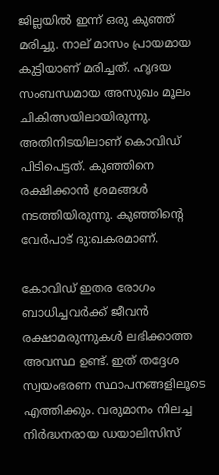ജില്ലയിൽ ഇന്ന് ഒരു കുഞ്ഞ് മരിച്ചു. നാല് മാസം പ്രായമായ കുട്ടിയാണ് മരിച്ചത്. ഹൃദയ സംബന്ധമായ അസുഖം മൂലം ചികിത്സയിലായിരുന്നു. അതിനിടയിലാണ് കൊവിഡ് പിടിപെട്ടത്. കുഞ്ഞിനെ രക്ഷിക്കാൻ ശ്രമങ്ങൾ നടത്തിയിരുന്നു. കുഞ്ഞിന്റെ വേർപാട് ദു:ഖകരമാണ്.

കോവിഡ് ഇതര രോഗം ബാധിച്ചവര്‍ക്ക് ജീവന്‍ രക്ഷാമരുന്നുകള്‍ ലഭിക്കാത്ത അവസ്ഥ ഉണ്ട്. ഇത് തദ്ദേശ സ്വയംഭരണ സ്ഥാപനങ്ങളിലൂടെ എത്തിക്കും. വരുമാനം നിലച്ച നിര്‍ദ്ധനരായ ഡയാലിസിസ്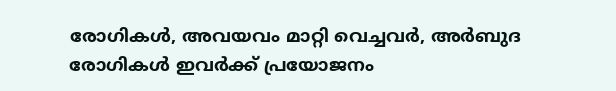രോഗികള്‍, അവയവം മാറ്റി വെച്ചവര്‍, അര്‍ബുദ രോഗികള്‍ ഇവര്‍ക്ക് പ്രയോജനം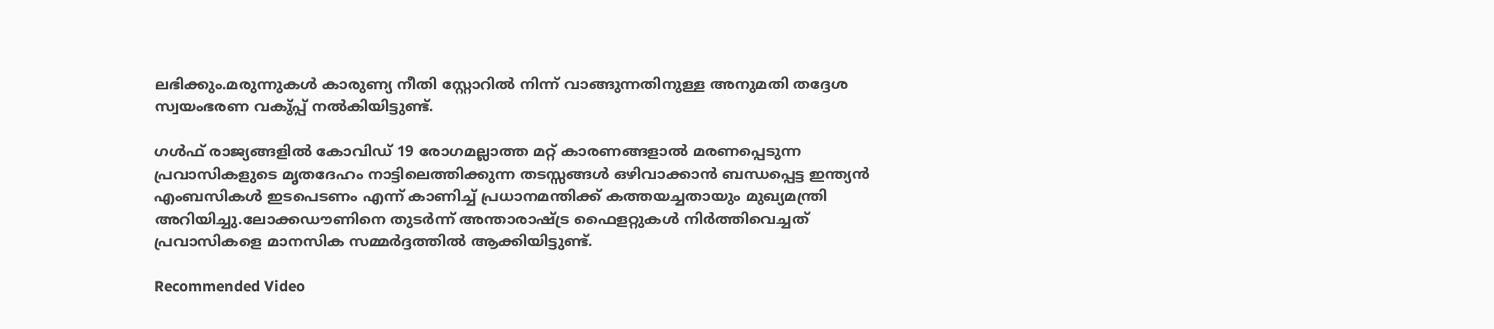ലഭിക്കും.മരുന്നുകള്‍ കാരുണ്യ നീതി സ്റ്റോറില്‍ നിന്ന് വാങ്ങുന്നതിനുള്ള അനുമതി തദ്ദേശ സ്വയംഭരണ വകു്പ്പ് നല്‍കിയിട്ടുണ്ട്.

ഗള്‍ഫ് രാജ്യങ്ങളില്‍ കോവിഡ് 19 രോഗമല്ലാത്ത മറ്റ് കാരണങ്ങളാല്‍ മരണപ്പെടുന്ന പ്രവാസികളുടെ മൃതദേഹം നാട്ടിലെത്തിക്കുന്ന തടസ്സങ്ങള്‍ ഒഴിവാക്കാന്‍ ബന്ധപ്പെട്ട ഇന്ത്യന്‍ എംബസികള്‍ ഇടപെടണം എന്ന് കാണിച്ച് പ്രധാനമന്തിക്ക് കത്തയച്ചതായും മുഖ്യമന്ത്രി അറിയിച്ചു.ലോക്കഡൗണിനെ തുടര്‍ന്ന് അന്താരാഷ്ട്ര ഫൈളറ്റുകള്‍ നിര്‍ത്തിവെച്ചത് പ്രവാസികളെ മാനസിക സമ്മര്‍ദ്ദത്തില്‍ ആക്കിയിട്ടുണ്ട്.

Recommended Video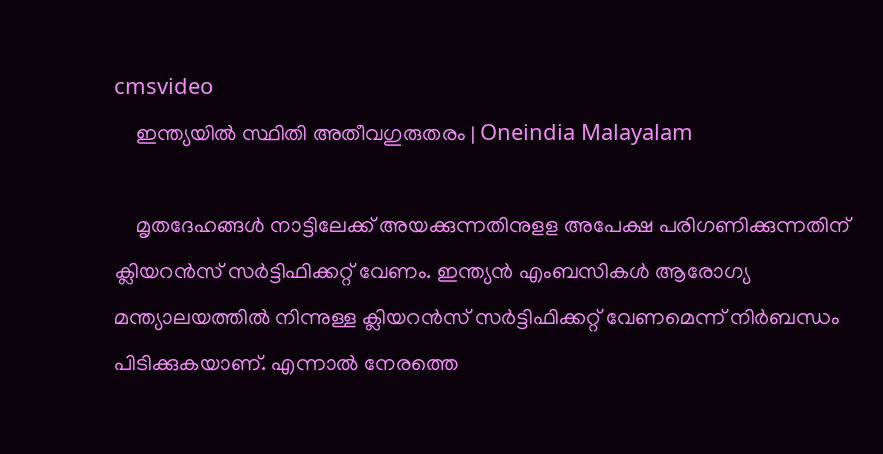cmsvideo
    ഇന്ത്യയില്‍ സ്ഥിതി അതീവഗുരുതരം | Oneindia Malayalam

    മൃതദേഹങ്ങള്‍ നാട്ടിലേക്ക് അയക്കുന്നതിനുളള അപേക്ഷ പരിഗണിക്കുന്നതിന് ക്ലിയറന്‍സ് സര്‍ട്ടിഫിക്കറ്റ് വേണം. ഇന്ത്യന്‍ എംബസികള്‍ ആരോഗ്യ മന്ത്യാലയത്തില്‍ നിന്നുള്ള ക്ലിയറന്‍സ് സര്‍ട്ടിഫിക്കറ്റ് വേണമെന്ന് നിർബന്ധം പിടിക്കുകയാണ്. എന്നാല്‍ നേരത്തെ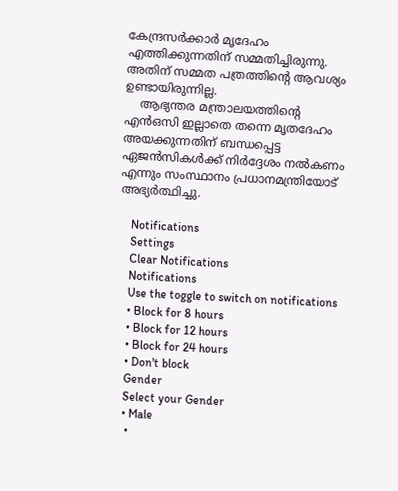കേന്ദ്രസര്‍ക്കാര്‍ മൃദേഹം എത്തിക്കുന്നതിന് സമ്മതിച്ചിരുന്നു. അതിന് സമ്മത പത്രത്തിന്റെ ആവശ്യം ഉണ്ടായിരുന്നില്ല.
    ആഭ്യന്തര മന്ത്രാലയത്തിന്റെ എൻഒസി ഇല്ലാതെ തന്നെ മൃതദേഹം അയക്കുന്നതിന് ബന്ധപ്പെട്ട ഏജന്‍സികള്‍ക്ക് നിര്‍ദ്ദേശം നല്‍കണം എന്നും സംസ്ഥാനം പ്രധാനമന്ത്രിയോട് അഭ്യര്‍ത്ഥിച്ചു.

    Notifications
    Settings
    Clear Notifications
    Notifications
    Use the toggle to switch on notifications
    • Block for 8 hours
    • Block for 12 hours
    • Block for 24 hours
    • Don't block
    Gender
    Select your Gender
    • Male
    •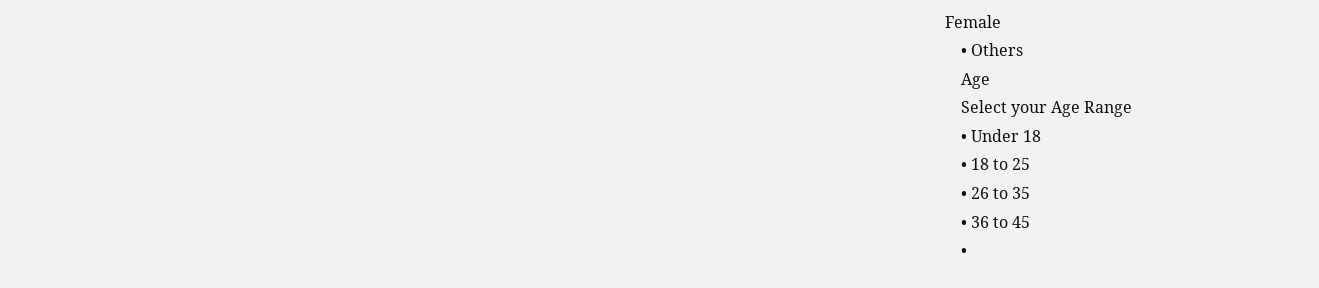Female
    • Others
    Age
    Select your Age Range
    • Under 18
    • 18 to 25
    • 26 to 35
    • 36 to 45
    •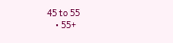45 to 55
    • 55+